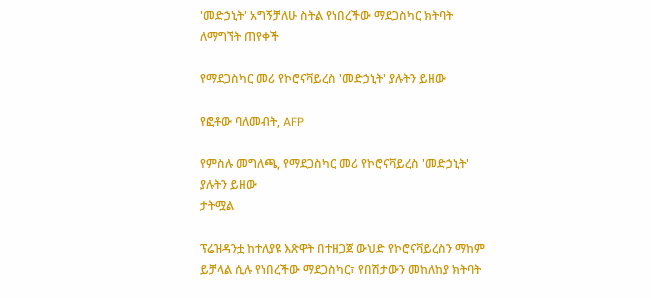'መድኃኒት' አግኝቻለሁ ስትል የነበረችው ማደጋስካር ክትባት ለማግኘት ጠየቀች

የማደጋስካር መሪ የኮሮናቫይረስ 'መድኃኒት' ያሉትን ይዘው

የፎቶው ባለመብት, AFP

የምስሉ መግለጫ, የማደጋስካር መሪ የኮሮናቫይረስ 'መድኃኒት' ያሉትን ይዘው
ታትሟል

ፕሬዝዳንቷ ከተለያዩ እጽዋት በተዘጋጀ ውህድ የኮሮናቫይረስን ማከም ይቻላል ሲሉ የነበረችው ማደጋስካር፣ የበሽታውን መከለከያ ክትባት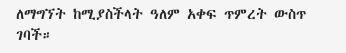ለማግኘት ከሚያስችላት ዓለም አቀፍ ጥምረት ውስጥ ገባች።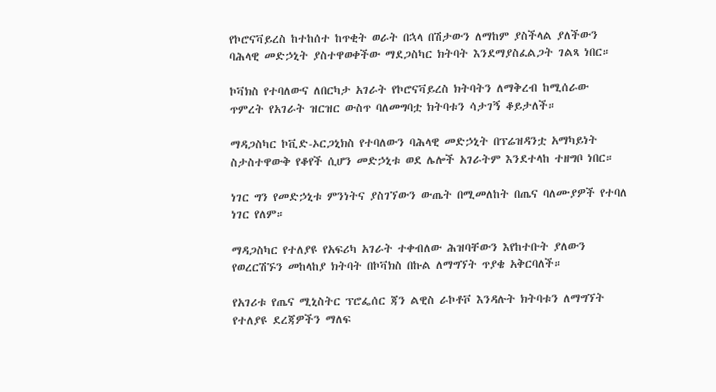የኮሮናቫይረስ ከተከሰተ ከጥቂት ወራት በኋላ በሽታውን ለማከም ያስችላል ያለችውን ባሕላዊ መድኃኒት ያስተዋወቀችው ማደጋስካር ክትባት እንደማያስፈልጋት ገልጻ ነበር።

ኮቫክስ የተባለውና ለበርካታ አገራት የኮሮናቫይረስ ክትባትን ለማቅረብ ከሚሰራው ጥምረት የአገራት ዝርዝር ውስጥ ባለመግባቷ ክትባቱን ሳታገኝ ቆይታለች።

ማዳጋስካር ኮቪድ-ኦርጋኒክስ የተባለውን ባሕላዊ መድኃኒት በፕሬዝዳንቷ አማካይነት ስታስተዋውቅ የቆየች ሲሆን መድኃኒቱ ወደ ሌሎች አገራትም እንደተላከ ተዘግቦ ነበር።

ነገር ግን የመድኃኒቱ ምንነትና ያስገኘውን ውጤት በሚመለከት በጤና ባለሙያዎች የተባለ ነገር የለም።

ማዳጋስካር የተለያዩ የአፍሪካ አገራት ተቀብለው ሕዝባቸውን እየከተቡት ያለውን የወረርሽኙን መከላከያ ክትባት በኮቫክስ በኩል ለማግኘት ጥያቄ አቅርባለች።

የአገሪቱ የጤና ሚኒስትር ፕሮፌሰር ጃን ልዊስ ራኮቶቮ እንዳሉት ክትባቱን ለማግኘት የተለያዩ ደረጃዎችን ማለፍ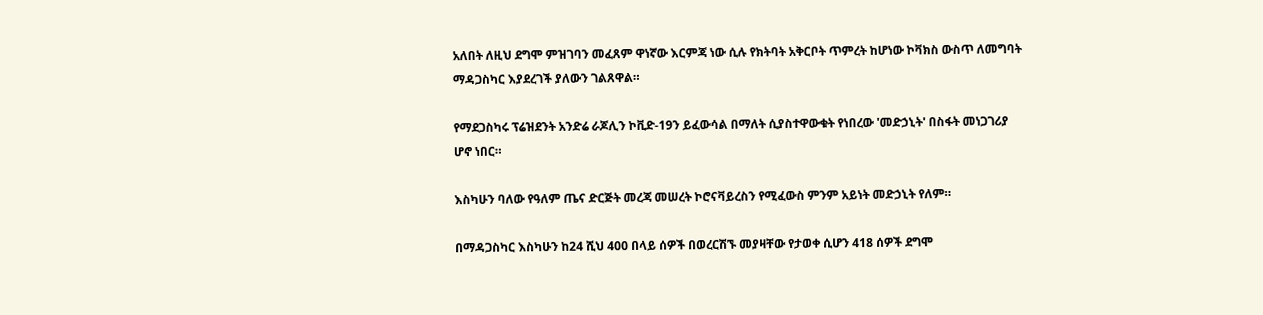አለበት ለዚህ ደግሞ ምዝገባን መፈጸም ዋነኛው እርምጃ ነው ሲሉ የክትባት አቅርቦት ጥምረት ከሆነው ኮቫክስ ውስጥ ለመግባት ማዳጋስካር እያደረገች ያለውን ገልጸዋል።

የማደጋስካሩ ፕሬዝደንት አንድሬ ራጆሊን ኮቪድ-19ን ይፈውሳል በማለት ሲያስተዋውቁት የነበረው 'መድኃኒት' በስፋት መነጋገሪያ ሆኖ ነበር።

እስካሁን ባለው የዓለም ጤና ድርጅት መረጃ መሠረት ኮሮናቫይረስን የሚፈውስ ምንም አይነት መድኃኒት የለም።

በማዳጋስካር እስካሁን ከ24 ሺህ 400 በላይ ሰዎች በወረርሽኙ መያዛቸው የታወቀ ሲሆን 418 ሰዎች ደግሞ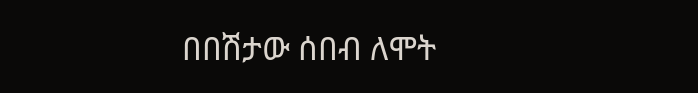በበሽታው ሰበብ ለሞት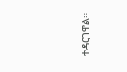ተዳርገዋል።